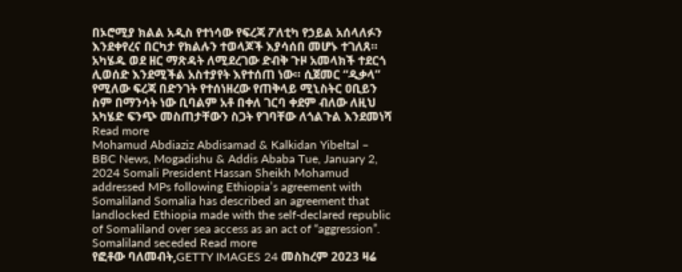በኦሮሚያ ክልል አዲስ የተነሳው የፍረጃ ፖለቲካ የኃይል አሰላለፉን እንደቀየረና በርካታ የክልሉን ተወላጆች እያሳሰበ መሆኑ ተገለጸ። አካሄዱ ወደ ዘር ማጽዳት ለሚደረገው ድብቅ ጉዞ አመላክች ተደርጎ ሊወሰድ እንደሚችል አስተያየት እየተሰጠ ነው። ሲጀመር “ዲቃላ” የሚለው ፍረጃ በድንገት የተሰነዘረው የጠቅላይ ሚኒስትር ዐቢይን ስም በማንሳት ነው ቢባልም አቶ በቀለ ገርባ ቀደም ብለው ለዚህ አካሄድ ፍንጭ መስጠታቸውን ስጋት የገባቸው ለጎልጉል እንደመነሻ Read more
Mohamud Abdiaziz Abdisamad & Kalkidan Yibeltal – BBC News, Mogadishu & Addis Ababa Tue, January 2, 2024 Somali President Hassan Sheikh Mohamud addressed MPs following Ethiopia’s agreement with Somaliland Somalia has described an agreement that landlocked Ethiopia made with the self-declared republic of Somaliland over sea access as an act of “aggression”. Somaliland seceded Read more
የፎቶው ባለመብት,GETTY IMAGES 24 መስከረም 2023 ዛሬ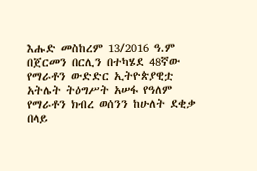እሑድ መስከረም 13/2016 ዓ.ም በጀርመን በርሊን በተካሄደ 48ኛው የማራቶን ውድድር ኢትዮጵያዊቷ አትሌት ትዕግሥት አሠፋ የዓለም የማራቶን ክብረ ወሰንን ከሁለት ደቂቃ በላይ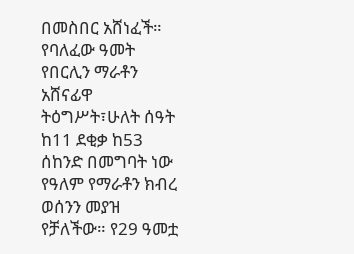በመስበር አሸነፈች። የባለፈው ዓመት የበርሊን ማራቶን አሸናፊዋ ትዕግሥት፣ሁለት ሰዓት ከ11 ደቂቃ ከ53 ሰከንድ በመግባት ነው የዓለም የማራቶን ክብረ ወሰንን መያዝ የቻለችው። የ29 ዓመቷ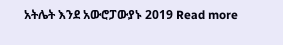አትሌት እንደ አውሮፓውያኑ 2019 Read more